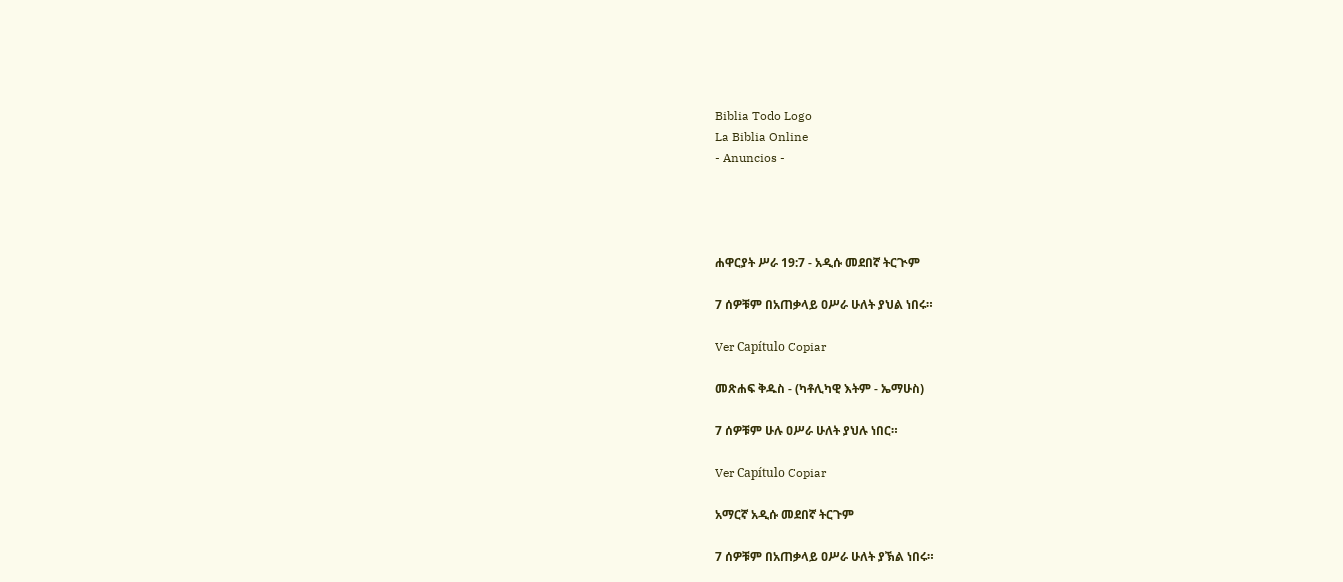Biblia Todo Logo
La Biblia Online
- Anuncios -




ሐዋርያት ሥራ 19:7 - አዲሱ መደበኛ ትርጒም

7 ሰዎቹም በአጠቃላይ ዐሥራ ሁለት ያህል ነበሩ።

Ver Capítulo Copiar

መጽሐፍ ቅዱስ - (ካቶሊካዊ እትም - ኤማሁስ)

7 ሰዎቹም ሁሉ ዐሥራ ሁለት ያህሉ ነበር።

Ver Capítulo Copiar

አማርኛ አዲሱ መደበኛ ትርጉም

7 ሰዎቹም በአጠቃላይ ዐሥራ ሁለት ያኽል ነበሩ።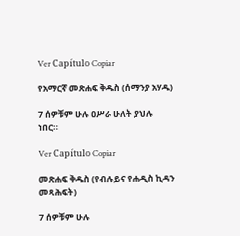Ver Capítulo Copiar

የአማርኛ መጽሐፍ ቅዱስ (ሰማንያ አሃዱ)

7 ሰዎቹም ሁሉ ዐሥራ ሁለት ያህሉ ነበር።

Ver Capítulo Copiar

መጽሐፍ ቅዱስ (የብሉይና የሐዲስ ኪዳን መጻሕፍት)

7 ሰዎቹም ሁሉ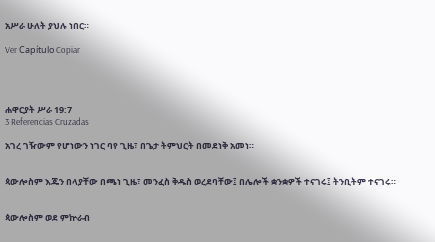አሥራ ሁለት ያህሉ ነበር።

Ver Capítulo Copiar




ሐዋርያት ሥራ 19:7
3 Referencias Cruzadas

አገረ ገዥውም የሆነውን ነገር ባየ ጊዜ፣ በጌታ ትምህርት በመደነቅ አመነ።


ጳውሎስም እጁን በላያቸው በጫነ ጊዜ፣ መንፈስ ቅዱስ ወረደባቸው፤ በሌሎች ቋንቋዎች ተናገሩ፤ ትንቢትም ተናገሩ።


ጳውሎስም ወደ ምኵራብ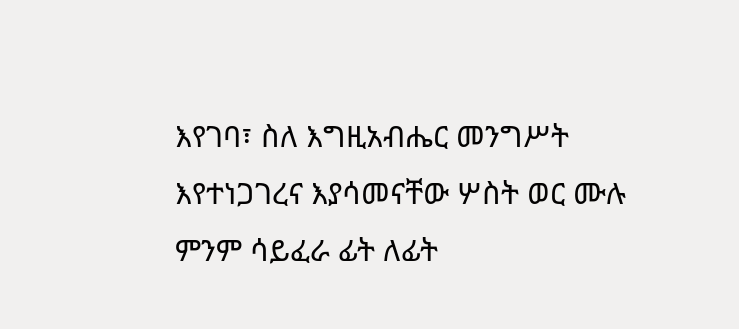እየገባ፣ ስለ እግዚአብሔር መንግሥት እየተነጋገረና እያሳመናቸው ሦስት ወር ሙሉ ምንም ሳይፈራ ፊት ለፊት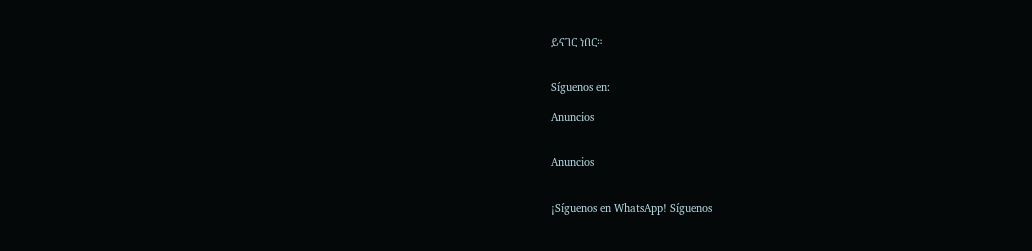ይናገር ነበር።


Síguenos en:

Anuncios


Anuncios


¡Síguenos en WhatsApp! Síguenos